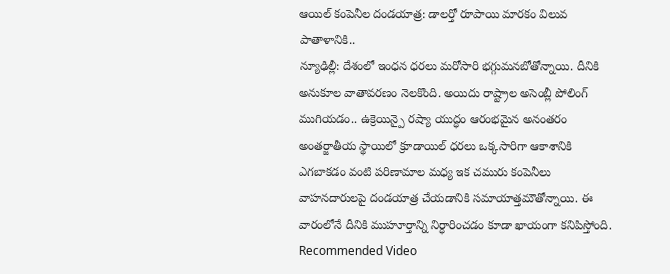ఆయిల్ కంపెనీల దండయాత్ర: డాలర్తో రూపాయి మారకం విలువ పాతాళానికి..
న్యూఢిల్లీ: దేశంలో ఇంధన ధరలు మరోసారి భగ్గుమనబోతోన్నాయి. దీనికి అనుకూల వాతావరణం నెలకొంది. అయిదు రాష్ట్రాల అసెంబ్లీ పోలింగ్ ముగియడం.. ఉక్రెయిన్పై రష్యా యుద్ధం ఆరంభమైన అనంతరం అంతర్జాతీయ స్థాయిలో క్రూడాయిల్ ధరలు ఒక్కసారిగా ఆకాశానికి ఎగబాకడం వంటి పరిణామాల మధ్య ఇక చమురు కంపెనీలు వాహనదారులపై దండయాత్ర చేయడానికి సమాయాత్తమౌతోన్నాయి. ఈ వారంలోనే దీనికి ముహూర్తాన్ని నిర్ధారించడం కూడా ఖాయంగా కనిపిస్తోంది.
Recommended Video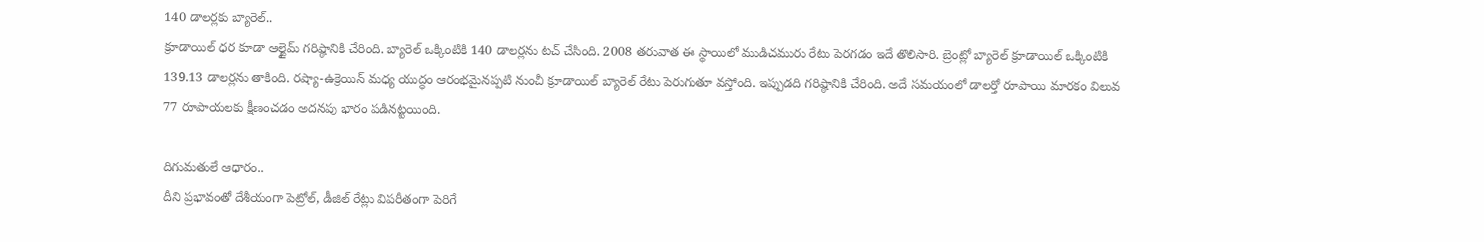140 డాలర్లకు బ్యారెల్..
క్రూడాయిల్ ధర కూడా ఆల్టైమ్ గరిష్ఠానికి చేరింది. బ్యారెల్ ఒక్కింటికి 140 డాలర్లను టచ్ చేసింది. 2008 తరువాత ఈ స్థాయిలో ముడిచమురు రేటు పెరగడం ఇదే తొలిసారి. బ్రెంట్లో బ్యారెల్ క్రూడాయిల్ ఒక్కింటికి 139.13 డాలర్లను తాకింది. రష్యా-ఉక్రెయిన్ మధ్య యుద్ధం ఆరంభమైనప్పటి నుంచీ క్రూడాయిల్ బ్యారెల్ రేటు పెరుగుతూ వస్తోంది. ఇప్పుడది గరిష్ఠానికి చేరింది. అదే సమయంలో డాలర్తో రూపాయి మారకం విలువ 77 రూపాయలకు క్షీణంచడం అదనపు భారం పడినట్టయింది.

దిగుమతులే ఆధారం..
దీని ప్రభావంతో దేశీయంగా పెట్రోల్, డీజిల్ రేట్లు విపరీతంగా పెరిగే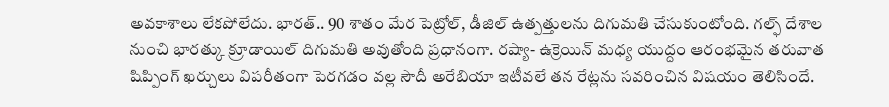అవకాశాలు లేకపోలేదు. భారత్.. 90 శాతం మేర పెట్రోల్, డీజిల్ ఉత్పత్తులను దిగుమతి చేసుకుంటోంది. గల్ఫ్ దేశాల నుంచి భారత్కు క్రూడాయిల్ దిగుమతి అవుతోంది ప్రధానంగా. రష్యా- ఉక్రెయిన్ మధ్య యుద్దం ఆరంభమైన తరువాత షిప్పింగ్ ఖర్చులు విపరీతంగా పెరగడం వల్ల సౌదీ అరేబియా ఇటీవలే తన రేట్లను సవరించిన విషయం తెలిసిందే.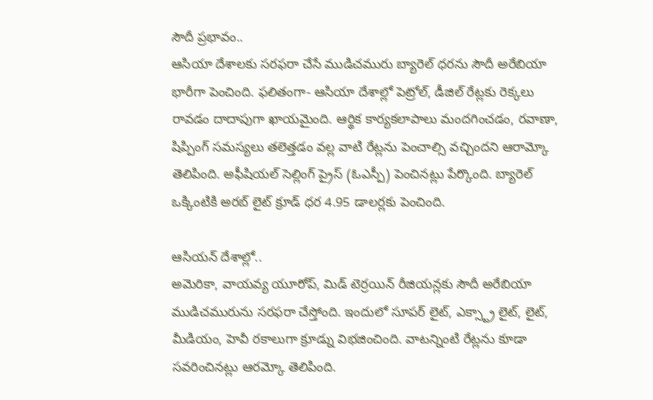సౌదీ ప్రభావం..
ఆసియా దేశాలకు సరఫరా చేసే ముడిచమురు బ్యారెల్ ధరను సౌదీ అరేబియా భారీగా పెంచింది. ఫలితంగా- ఆసియా దేశాల్లో పెట్రోల్, డీజిల్ రేట్లకు రెక్కలు రావడం దాదాపుగా ఖాయమైంది. ఆర్థిక కార్యకలాపాలు మందగించడం, రవాణా, షిప్పింగ్ సమస్యలు తలెత్తడం వల్ల వాటి రేట్లను పెంచాల్సి వచ్చిందని ఆరామ్కో తెలిపింది. అఫీషియల్ సెల్లింగ్ ప్రైస్ (ఓఎస్పీ) పెంచినట్లు పేర్కొంది. బ్యారెల్ ఒక్కింటికి అరబ్ లైట్ క్రూడ్ ధర 4.95 డాలర్లకు పెంచింది.

ఆసియన్ దేశాల్లో..
అమెరికా, వాయవ్య యూరోప్, మిడ్ టెర్రయిన్ రీజియన్లకు సౌదీ అరేబియా ముడిచమురును సరఫరా చేస్తోంది. ఇందులో సూపర్ లైట్, ఎక్స్ట్రా లైట్, లైట్, మీడియం, హెవీ రకాలుగా క్రూడ్ను విభజించింది. వాటన్నింటి రేట్లను కూడా సవరించినట్లు ఆరమ్కో తెలిపింది.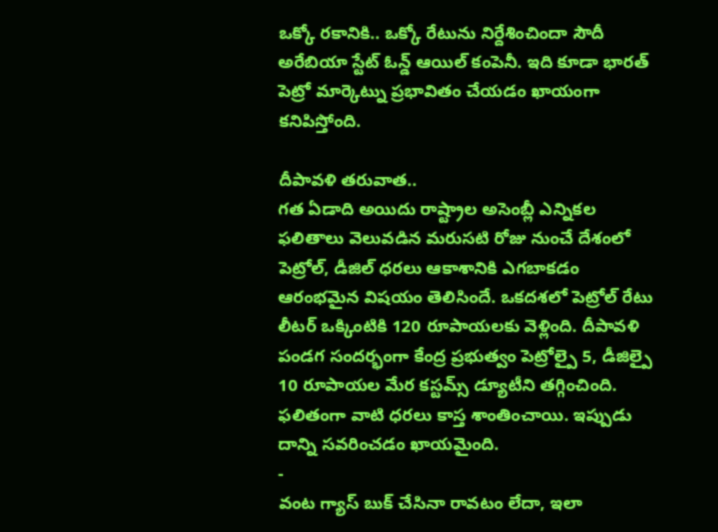ఒక్కో రకానికి.. ఒక్కో రేటును నిర్దేశించిందా సౌదీ అరేబియా స్టేట్ ఓన్డ్ ఆయిల్ కంపెనీ. ఇది కూడా భారత్ పెట్రో మార్కెట్ను ప్రభావితం చేయడం ఖాయంగా కనిపిస్తోంది.

దీపావళి తరువాత..
గత ఏడాది అయిదు రాష్ట్రాల అసెంబ్లీ ఎన్నికల ఫలితాలు వెలువడిన మరుసటి రోజు నుంచే దేశంలో పెట్రోల్, డీజిల్ ధరలు ఆకాశానికి ఎగబాకడం ఆరంభమైన విషయం తెలిసిందే. ఒకదశలో పెట్రోల్ రేటు లీటర్ ఒక్కింటికి 120 రూపాయలకు వెళ్లింది. దీపావళి పండగ సందర్భంగా కేంద్ర ప్రభుత్వం పెట్రోల్పై 5, డీజిల్పై 10 రూపాయల మేర కస్టమ్స్ డ్యూటీని తగ్గించింది. ఫలితంగా వాటి ధరలు కాస్త శాంతించాయి. ఇప్పుడు దాన్ని సవరించడం ఖాయమైంది.
-
వంట గ్యాస్ బుక్ చేసినా రావటం లేదా, ఇలా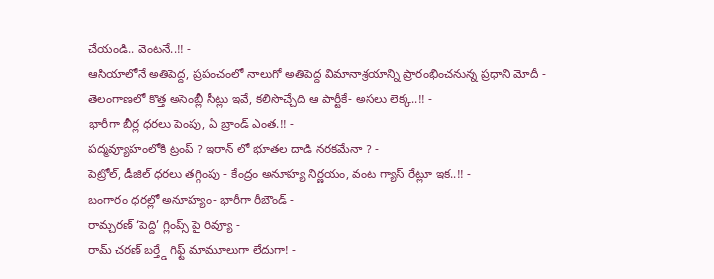చేయండి.. వెంటనే..!! -
ఆసియాలోనే అతిపెద్ద, ప్రపంచంలో నాలుగో అతిపెద్ద విమానాశ్రయాన్ని ప్రారంభించనున్న ప్రధాని మోదీ -
తెలంగాణలో కొత్త అసెంబ్లీ సీట్లు ఇవే, కలిసొచ్చేది ఆ పార్టీకే- అసలు లెక్క..!! -
భారీగా బీర్ల ధరలు పెంపు, ఏ బ్రాండ్ ఎంత.!! -
పద్మవ్యూహంలోకి ట్రంప్ ? ఇరాన్ లో భూతల దాడి నరకమేనా ? -
పెట్రోల్, డీజిల్ ధరలు తగ్గింపు - కేంద్రం అనూహ్య నిర్ణయం, వంట గ్యాస్ రేట్లూ ఇక..!! -
బంగారం ధరల్లో అనూహ్యం- భారీగా రీబౌండ్ -
రామ్చరణ్ ‘పెద్ది’ గ్లింప్స్ పై రివ్యూ -
రామ్ చరణ్ బర్త్డే గిఫ్ట్ మామూలుగా లేదుగా! -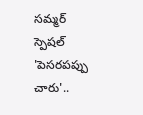సమ్మర్ స్పెషల్ 'పెసరపప్పు చారు'..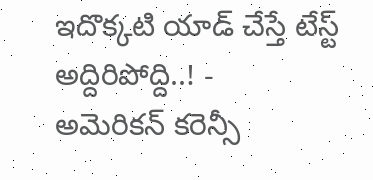ఇదొక్కటి యాడ్ చేస్తే టేస్ట్ అద్దిరిపోద్ది..! -
అమెరికన్ కరెన్సీ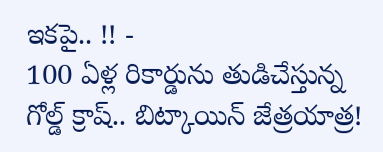ఇకపై.. !! -
100 ఏళ్ల రికార్డును తుడిచేస్తున్న గోల్డ్ క్రాష్.. బిట్కాయిన్ జేత్రయాత్ర!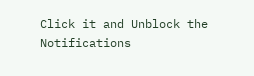Click it and Unblock the Notifications